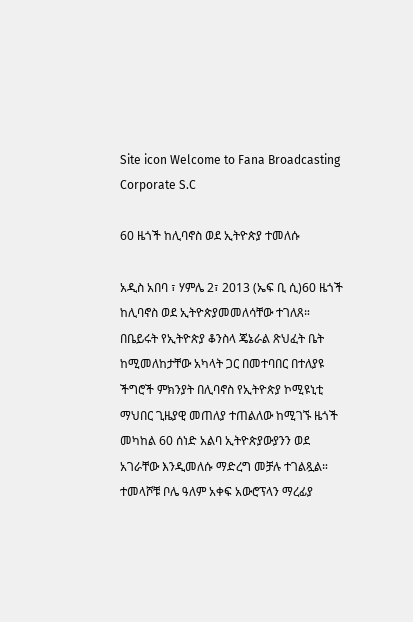Site icon Welcome to Fana Broadcasting Corporate S.C

60 ዜጎች ከሊባኖስ ወደ ኢትዮጵያ ተመለሱ

አዲስ አበባ ፣ ሃምሌ 2፣ 2013 (ኤፍ ቢ ሲ)60 ዜጎች ከሊባኖስ ወደ ኢትዮጵያመመለሳቸው ተገለጸ።
በቤይሩት የኢትዮጵያ ቆንስላ ጄኔራል ጽህፈት ቤት ከሚመለከታቸው አካላት ጋር በመተባበር በተለያዩ ችግሮች ምክንያት በሊባኖስ የኢትዮጵያ ኮሚዩኒቲ ማህበር ጊዜያዊ መጠለያ ተጠልለው ከሚገኙ ዜጎች መካከል 60 ሰነድ አልባ ኢትዮጵያውያንን ወደ አገራቸው እንዲመለሱ ማድረግ መቻሉ ተገልጿል።
ተመላሾቹ ቦሌ ዓለም አቀፍ አውሮፕላን ማረፊያ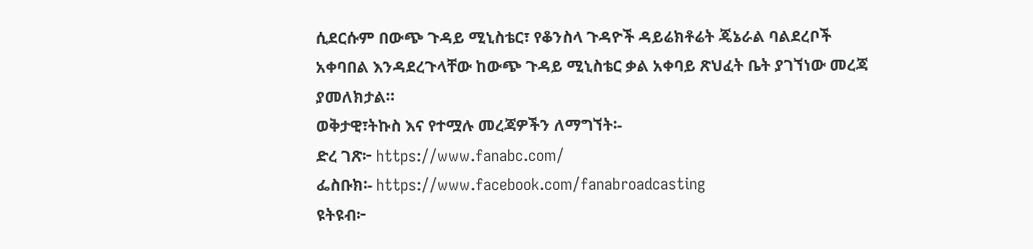ሲደርሱም በውጭ ጉዳይ ሚኒስቴር፣ የቆንስላ ጉዳዮች ዳይሬክቶሬት ጄኔራል ባልደረቦች አቀባበል እንዳደረጉላቸው ከውጭ ጉዳይ ሚኒስቴር ቃል አቀባይ ጽህፈት ቤት ያገኘነው መረጃ ያመለክታል።
ወቅታዊ፣ትኩስ እና የተሟሉ መረጃዎችን ለማግኘት፡-
ድረ ገጽ፦ https://www.fanabc.com/
ፌስቡክ፡- https://www.facebook.com/fanabroadcasting
ዩትዩብ፦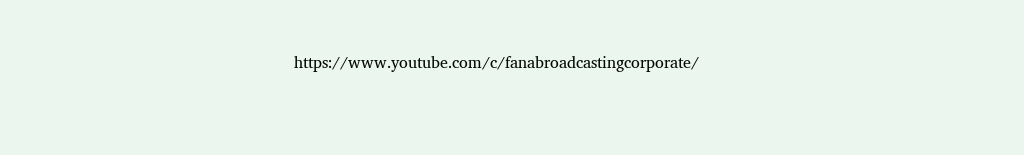https://www.youtube.com/c/fanabroadcastingcorporate/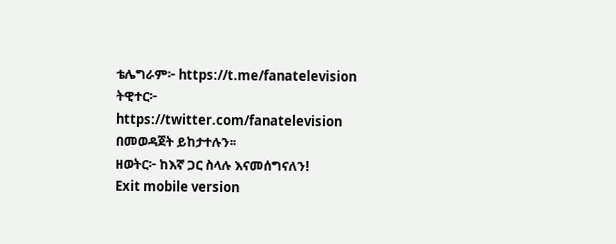ቴሌግራም፦ https://t.me/fanatelevision
ትዊተር፦ https://twitter.com/fanatelevision በመወዳጀት ይከታተሉን፡፡
ዘወትር፦ ከእኛ ጋር ስላሉ እናመሰግናለን!
Exit mobile version